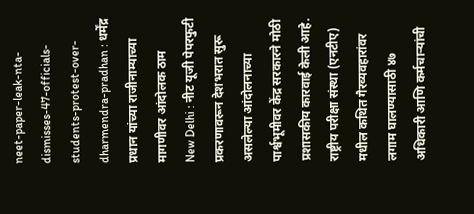neet-paper-leak-nta-dismisses-47-officials-students-protest-over-dharmendra-pradhan : धर्मेंद्र प्रधान यांच्या राजीनाम्याच्या मागणीवर आंदोलक ठाम
New Delhi : नीट यूजी पेपरफुटी प्रकरणावरून देशभरात सुरू असलेल्या आंदोलनाच्या पार्श्वभूमीवर केंद्र सरकारने मोठी प्रशासकीय कारवाई केली आहे. राष्ट्रीय परीक्षा संस्था (एनटीए) मधील कथित गैरव्यवहारांवर लगाम घालण्यासाठी ४७ अधिकारी आणि कर्मचाऱ्यांची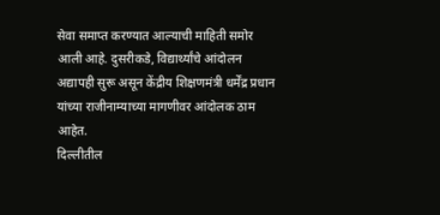सेवा समाप्त करण्यात आल्याची माहिती समोर आली आहे. दुसरीकडे, विद्यार्थ्यांचे आंदोलन अद्यापही सुरू असून केंद्रीय शिक्षणमंत्री धर्मेंद्र प्रधान यांच्या राजीनाम्याच्या मागणीवर आंदोलक ठाम आहेत.
दिल्लीतील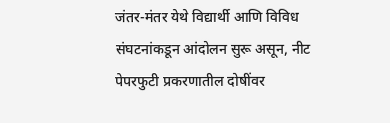जंतर-मंतर येथे विद्यार्थी आणि विविध संघटनांकडून आंदोलन सुरू असून, नीट पेपरफुटी प्रकरणातील दोषींवर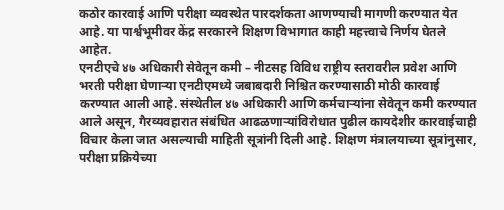कठोर कारवाई आणि परीक्षा व्यवस्थेत पारदर्शकता आणण्याची मागणी करण्यात येत आहे. या पार्श्वभूमीवर केंद्र सरकारने शिक्षण विभागात काही महत्त्वाचे निर्णय घेतले आहेत.
एनटीएचे ४७ अधिकारी सेवेतून कमी – नीटसह विविध राष्ट्रीय स्तरावरील प्रवेश आणि भरती परीक्षा घेणाऱ्या एनटीएमध्ये जबाबदारी निश्चित करण्यासाठी मोठी कारवाई करण्यात आली आहे. संस्थेतील ४७ अधिकारी आणि कर्मचाऱ्यांना सेवेतून कमी करण्यात आले असून, गैरव्यवहारात संबंधित आढळणाऱ्यांविरोधात पुढील कायदेशीर कारवाईचाही विचार केला जात असल्याची माहिती सूत्रांनी दिली आहे. शिक्षण मंत्रालयाच्या सूत्रांनुसार, परीक्षा प्रक्रियेच्या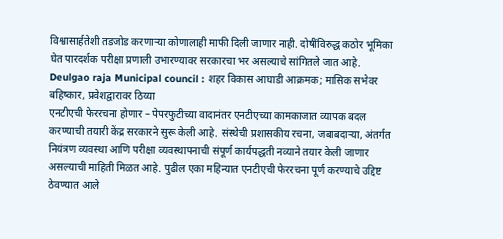विश्वासार्हतेशी तडजोड करणाऱ्या कोणालाही माफी दिली जाणार नाही. दोषींविरुद्ध कठोर भूमिका घेत पारदर्शक परीक्षा प्रणाली उभारण्यावर सरकारचा भर असल्याचे सांगितले जात आहे.
Deulgao raja Municipal council : शहर विकास आघाडी आक्रमक; मासिक सभेवर बहिष्कार, प्रवेशद्वारावर ठिय्या
एनटीएची फेररचना होणार – पेपरफुटीच्या वादानंतर एनटीएच्या कामकाजात व्यापक बदल करण्याची तयारी केंद्र सरकारने सुरू केली आहे. संस्थेची प्रशासकीय रचना, जबाबदाऱ्या, अंतर्गत नियंत्रण व्यवस्था आणि परीक्षा व्यवस्थापनाची संपूर्ण कार्यपद्धती नव्याने तयार केली जाणार असल्याची माहिती मिळत आहे. पुढील एका महिन्यात एनटीएची फेररचना पूर्ण करण्याचे उद्दिष्ट ठेवण्यात आले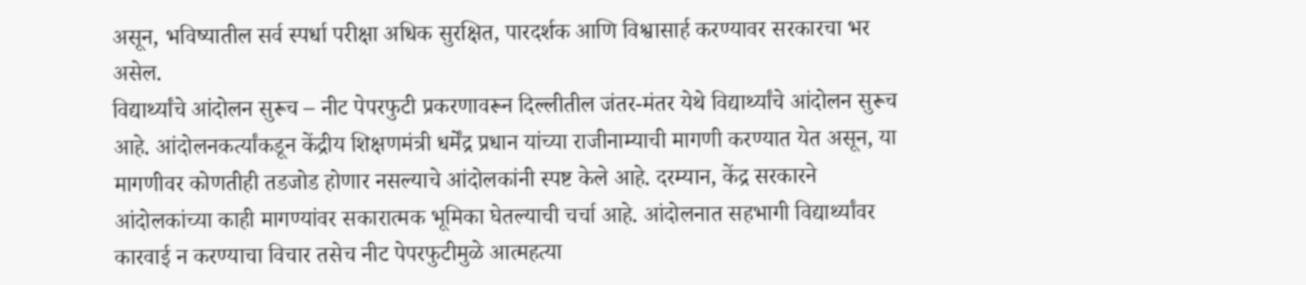असून, भविष्यातील सर्व स्पर्धा परीक्षा अधिक सुरक्षित, पारदर्शक आणि विश्वासार्ह करण्यावर सरकारचा भर असेल.
विद्यार्थ्यांचे आंदोलन सुरूच – नीट पेपरफुटी प्रकरणावरून दिल्लीतील जंतर-मंतर येथे विद्यार्थ्यांचे आंदोलन सुरूच आहे. आंदोलनकर्त्यांकडून केंद्रीय शिक्षणमंत्री धर्मेंद्र प्रधान यांच्या राजीनाम्याची मागणी करण्यात येत असून, या मागणीवर कोणतीही तडजोड होणार नसल्याचे आंदोलकांनी स्पष्ट केले आहे. दरम्यान, केंद्र सरकारने आंदोलकांच्या काही मागण्यांवर सकारात्मक भूमिका घेतल्याची चर्चा आहे. आंदोलनात सहभागी विद्यार्थ्यांवर कारवाई न करण्याचा विचार तसेच नीट पेपरफुटीमुळे आत्महत्या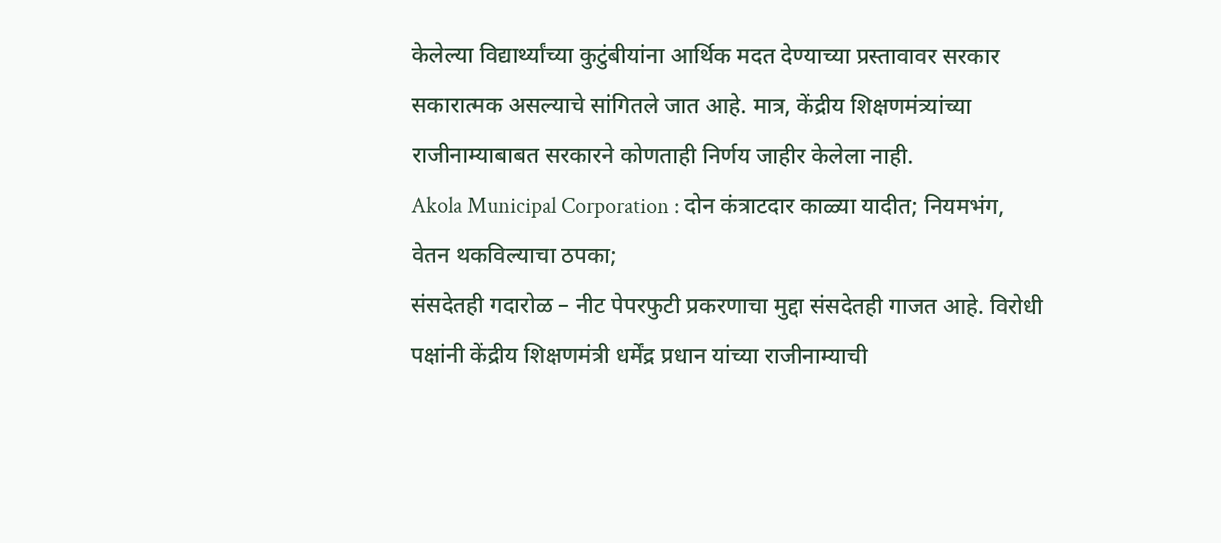केलेल्या विद्यार्थ्यांच्या कुटुंबीयांना आर्थिक मदत देण्याच्या प्रस्तावावर सरकार सकारात्मक असल्याचे सांगितले जात आहे. मात्र, केंद्रीय शिक्षणमंत्र्यांच्या राजीनाम्याबाबत सरकारने कोणताही निर्णय जाहीर केलेला नाही.
Akola Municipal Corporation : दोन कंत्राटदार काळ्या यादीत; नियमभंग, वेतन थकविल्याचा ठपका;
संसदेतही गदारोळ – नीट पेपरफुटी प्रकरणाचा मुद्दा संसदेतही गाजत आहे. विरोधी पक्षांनी केंद्रीय शिक्षणमंत्री धर्मेंद्र प्रधान यांच्या राजीनाम्याची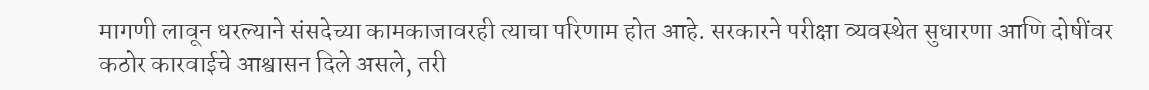मागणी लावून धरल्याने संसदेच्या कामकाजावरही त्याचा परिणाम होत आहे. सरकारने परीक्षा व्यवस्थेत सुधारणा आणि दोषींवर कठोर कारवाईचे आश्वासन दिले असले, तरी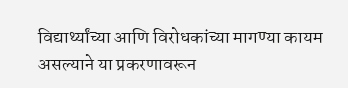विद्यार्थ्यांच्या आणि विरोधकांच्या मागण्या कायम असल्याने या प्रकरणावरून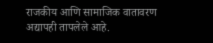राजकीय आणि सामाजिक वातावरण अद्यापही तापलेले आहे.